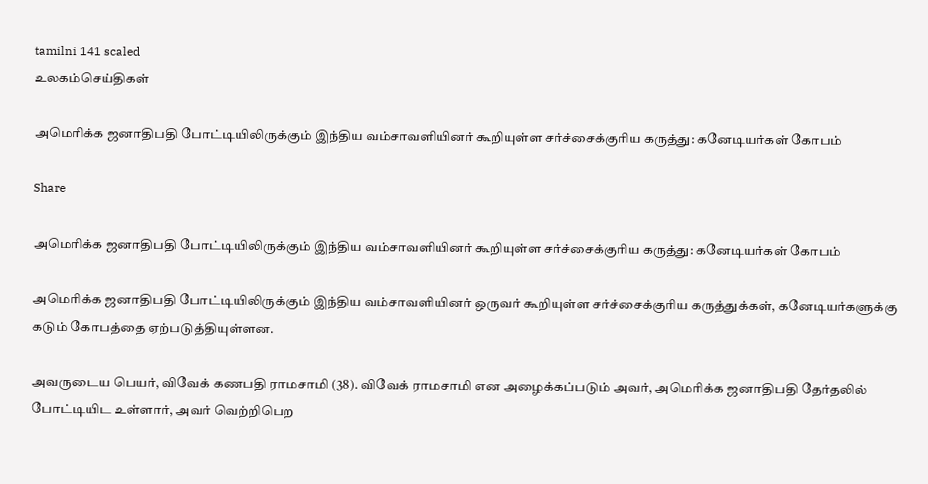tamilni 141 scaled
உலகம்செய்திகள்

அமெரிக்க ஜனாதிபதி போட்டியிலிருக்கும் இந்திய வம்சாவளியினர் கூறியுள்ள சர்ச்சைக்குரிய கருத்து: கனேடியர்கள் கோபம்

Share

அமெரிக்க ஜனாதிபதி போட்டியிலிருக்கும் இந்திய வம்சாவளியினர் கூறியுள்ள சர்ச்சைக்குரிய கருத்து: கனேடியர்கள் கோபம்

அமெரிக்க ஜனாதிபதி போட்டியிலிருக்கும் இந்திய வம்சாவளியினர் ஒருவர் கூறியுள்ள சர்ச்சைக்குரிய கருத்துக்கள், கனேடியர்களுக்கு கடும் கோபத்தை ஏற்படுத்தியுள்ளன.

அவருடைய பெயர், விவேக் கணபதி ராமசாமி (38). விவேக் ராமசாமி என அழைக்கப்படும் அவர், அமெரிக்க ஜனாதிபதி தேர்தலில் போட்டியிட உள்ளார், அவர் வெற்றிபெற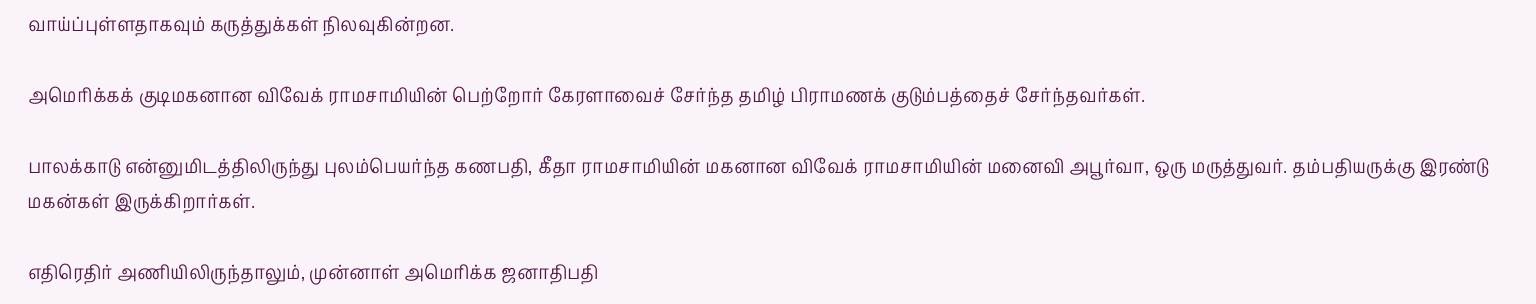வாய்ப்புள்ளதாகவும் கருத்துக்கள் நிலவுகின்றன.

அமெரிக்கக் குடிமகனான விவேக் ராமசாமியின் பெற்றோர் கேரளாவைச் சேர்ந்த தமிழ் பிராமணக் குடும்பத்தைச் சேர்ந்தவர்கள்.

பாலக்காடு என்னுமிடத்திலிருந்து புலம்பெயர்ந்த கணபதி, கீதா ராமசாமியின் மகனான விவேக் ராமசாமியின் மனைவி அபூர்வா, ஒரு மருத்துவர். தம்பதியருக்கு இரண்டு மகன்கள் இருக்கிறார்கள்.

எதிரெதிர் அணியிலிருந்தாலும், முன்னாள் அமெரிக்க ஜனாதிபதி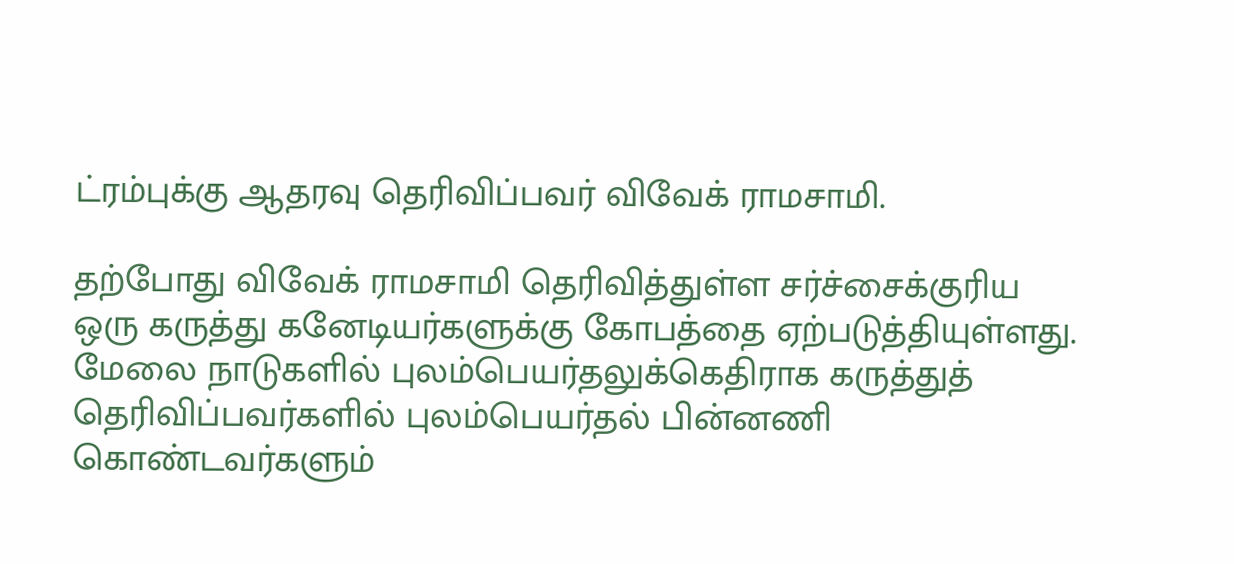ட்ரம்புக்கு ஆதரவு தெரிவிப்பவர் விவேக் ராமசாமி.

தற்போது விவேக் ராமசாமி தெரிவித்துள்ள சர்ச்சைக்குரிய ஒரு கருத்து கனேடியர்களுக்கு கோபத்தை ஏற்படுத்தியுள்ளது. மேலை நாடுகளில் புலம்பெயர்தலுக்கெதிராக கருத்துத் தெரிவிப்பவர்களில் புலம்பெயர்தல் பின்னணி கொண்டவர்களும்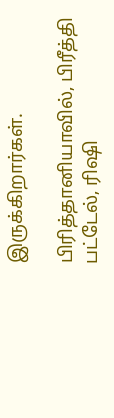இருக்கிறார்கள்.

பிரித்தானியாவில், பிரீத்தி பட்டேல், ரிஷி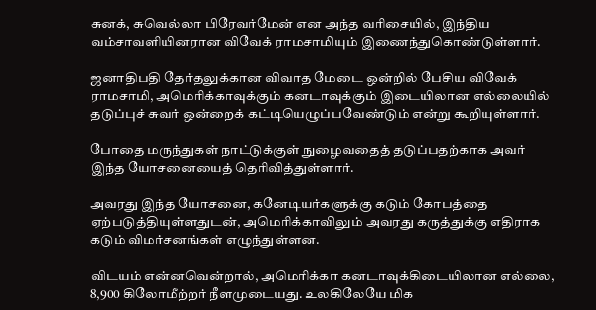சுனக், சுவெல்லா பிரேவர்மேன் என அந்த வரிசையில், இந்திய வம்சாவளியினரான விவேக் ராமசாமியும் இணைந்துகொண்டுள்ளார்.

ஜனாதிபதி தேர்தலுக்கான விவாத மேடை ஒன்றில் பேசிய விவேக் ராமசாமி, அமெரிக்காவுக்கும் கனடாவுக்கும் இடையிலான எல்லையில் தடுப்புச் சுவர் ஒன்றைக் கட்டியெழுப்பவேண்டும் என்று கூறியுள்ளார்.

போதை மருந்துகள் நாட்டுக்குள் நுழைவதைத் தடுப்பதற்காக அவர் இந்த யோசனையைத் தெரிவித்துள்ளார்.

அவரது இந்த யோசனை, கனேடியர்களுக்கு கடும் கோபத்தை ஏற்படுத்தியுள்ளதுடன், அமெரிக்காவிலும் அவரது கருத்துக்கு எதிராக கடும் விமர்சனங்கள் எழுந்துள்ளன.

விடயம் என்னவென்றால், அமெரிக்கா கனடாவுக்கிடையிலான எல்லை, 8,900 கிலோமீற்றர் நீளமுடையது. உலகிலேயே மிக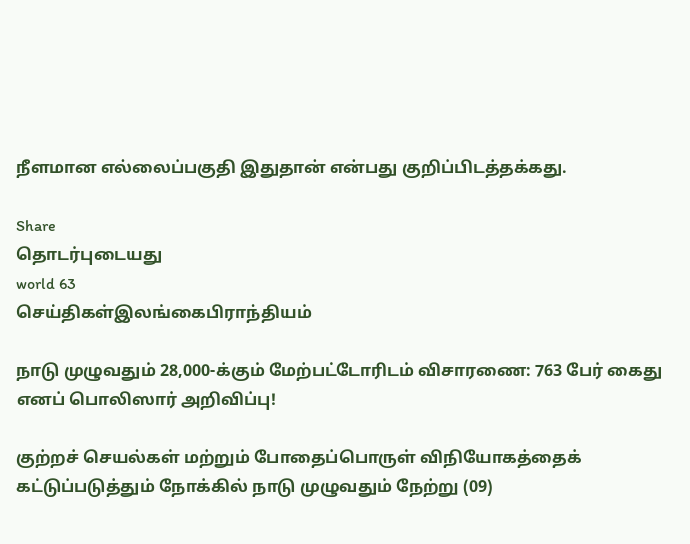நீளமான எல்லைப்பகுதி இதுதான் என்பது குறிப்பிடத்தக்கது.

Share
தொடர்புடையது
world 63
செய்திகள்இலங்கைபிராந்தியம்

நாடு முழுவதும் 28,000-க்கும் மேற்பட்டோரிடம் விசாரணை: 763 பேர் கைது எனப் பொலிஸார் அறிவிப்பு!

குற்றச் செயல்கள் மற்றும் போதைப்பொருள் விநியோகத்தைக் கட்டுப்படுத்தும் நோக்கில் நாடு முழுவதும் நேற்று (09)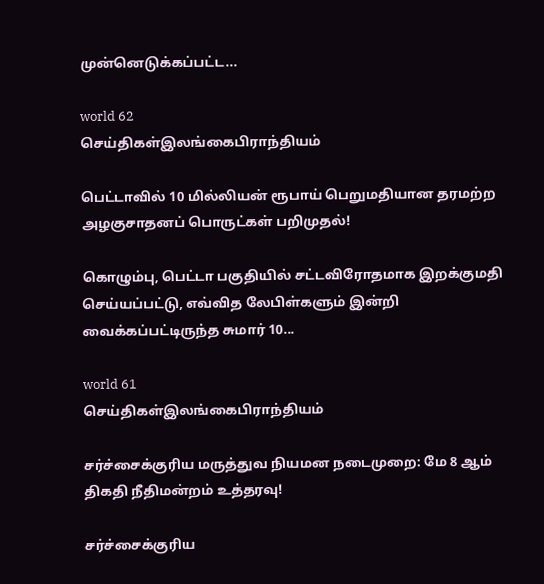முன்னெடுக்கப்பட்ட...

world 62
செய்திகள்இலங்கைபிராந்தியம்

பெட்டாவில் 10 மில்லியன் ரூபாய் பெறுமதியான தரமற்ற அழகுசாதனப் பொருட்கள் பறிமுதல்!

கொழும்பு, பெட்டா பகுதியில் சட்டவிரோதமாக இறக்குமதி செய்யப்பட்டு, எவ்வித லேபிள்களும் இன்றி வைக்கப்பட்டிருந்த சுமார் 10...

world 61
செய்திகள்இலங்கைபிராந்தியம்

சர்ச்சைக்குரிய மருத்துவ நியமன நடைமுறை: மே 8 ஆம் திகதி நீதிமன்றம் உத்தரவு!

சர்ச்சைக்குரிய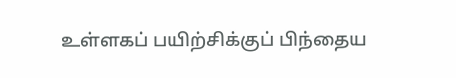உள்ளகப் பயிற்சிக்குப் பிந்தைய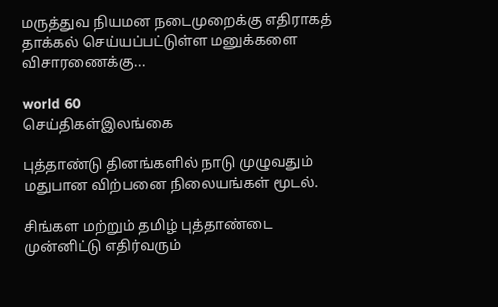மருத்துவ நியமன நடைமுறைக்கு எதிராகத் தாக்கல் செய்யப்பட்டுள்ள மனுக்களை விசாரணைக்கு...

world 60
செய்திகள்இலங்கை

புத்தாண்டு தினங்களில் நாடு முழுவதும் மதுபான விற்பனை நிலையங்கள் மூடல்.

சிங்கள மற்றும் தமிழ் புத்தாண்டை முன்னிட்டு எதிர்வரும்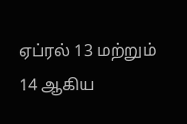ஏப்ரல் 13 மற்றும் 14 ஆகிய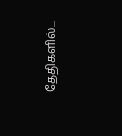தேதிகளில்...